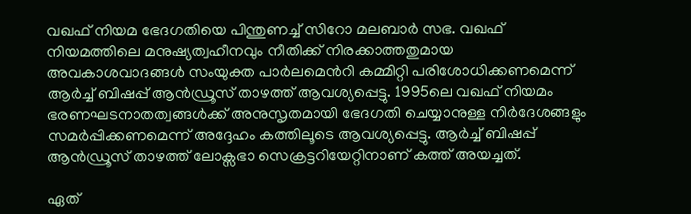വഖഫ് നിയമ ഭേദഗതിയെ പിന്തുണച്ച്‌ സിറോ മലബാർ സഭ. വഖഫ് നിയമത്തിലെ മനുഷ്യത്വഹീനവും നീതിക്ക് നിരക്കാത്തതുമായ അവകാശവാദങ്ങള്‍ സംയുക്ത പാർലമെന്‍റി കമ്മിറ്റി പരിശോധിക്കണമെന്ന് ആർച്ച്‌ ബിഷപ്പ് ആൻഡ്രൂസ് താഴത്ത് ആവശ്യപ്പെട്ടു. 1995ലെ വഖഫ് നിയമം ഭരണഘടനാതത്വങ്ങള്‍ക്ക് അനുസൃതമായി ഭേദഗതി ചെയ്യാനുള്ള നി‍ർദേശങ്ങളും സമർപ്പിക്കണമെന്ന് അദ്ദേഹം കത്തിലൂട‌െ ആവശ്യപ്പെട്ടു. ആർച്ച്‌ ബിഷപ്പ് ആൻഡ്രൂസ് താഴത്ത് ലോക്സഭാ സെക്രട്ടറിയേറ്റിനാണ് കത്ത് അയച്ചത്.

ഏത്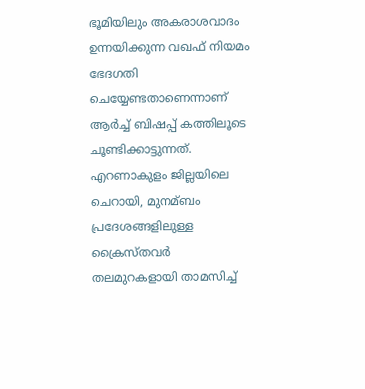ഭൂമിയിലും അകരാശവാദം ഉന്നയിക്കുന്ന വഖഫ് നിയമം ഭേദഗതി ചെയ്യേണ്ടതാണെന്നാണ് ആർച്ച്‌ ബിഷപ്പ് കത്തിലൂടെ ചൂണ്ടിക്കാട്ടുന്നത്. എറണാകുളം ജില്ലയിലെ ചെറായി, മുനമ്ബം പ്രദേശങ്ങളിലുള്ള ക്രൈസ്തവർ തലമുറകളായി താമസിച്ച്‌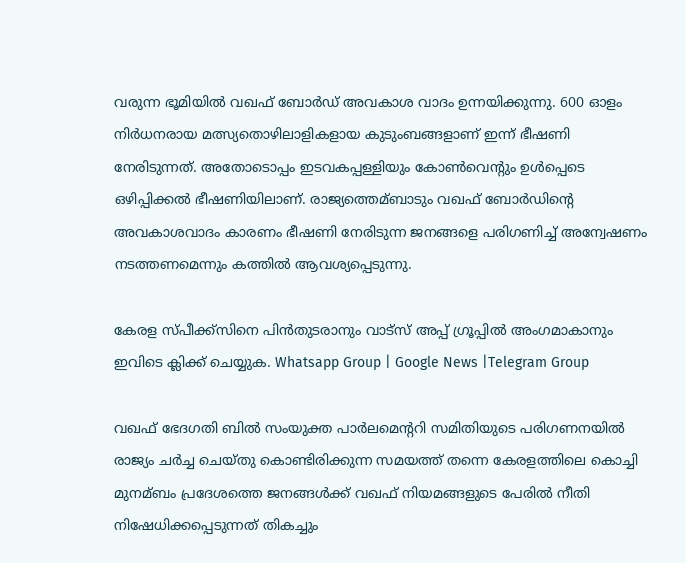വരുന്ന ഭൂമിയില്‍ വഖഫ് ബോർഡ് അവകാശ വാദം ഉന്നയിക്കുന്നു. 600 ഓളം നിർധനരായ മത്സ്യതൊഴിലാളികളായ കുടുംബങ്ങളാണ് ഇന്ന് ഭീഷണി നേരിടുന്നത്. അതോടൊപ്പം ഇടവകപ്പള്ളിയും കോണ്‍വെന്റും ഉള്‍പ്പെടെ ഒഴിപ്പിക്കല്‍ ഭീഷണിയിലാണ്. രാജ്യത്തെമ്ബാടും വഖഫ് ബോർഡിന്റെ അവകാശവാദം കാരണം ഭീഷണി നേരിടുന്ന ജനങ്ങളെ പരിഗണിച്ച്‌ അന്വേഷണം നടത്തണമെന്നും കത്തില്‍ ആവശ്യപ്പെടുന്നു.

കേരള സ്പീക്ക്സിനെ പിൻതുടരാനും വാട്സ് അപ്പ് ഗ്രൂപ്പിൽ അംഗമാകാനും ഇവിടെ ക്ലിക്ക് ചെയ്യുക. Whatsapp Group | Google News |Telegram Group

വഖഫ് ഭേദഗതി ബില്‍ സംയുക്ത പാര്‍ലമെന്ററി സമിതിയുടെ പരിഗണനയില്‍ രാജ്യം ചര്‍ച്ച ചെയ്തു കൊണ്ടിരിക്കുന്ന സമയത്ത് തന്നെ കേരളത്തിലെ കൊച്ചി മുനമ്ബം പ്രദേശത്തെ ജനങ്ങള്‍ക്ക് വഖഫ് നിയമങ്ങളുടെ പേരില്‍ നീതി നിഷേധിക്കപ്പെടുന്നത് തികച്ചും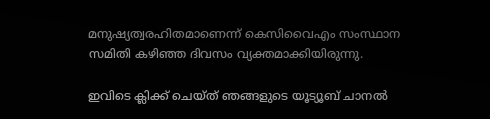മനുഷ്യത്വരഹിതമാണെന്ന് കെസിവൈഎം സംസ്ഥാന സമിതി കഴിഞ്ഞ ദിവസം വ്യക്തമാക്കിയിരുന്നു.

ഇവിടെ ക്ലിക്ക് ചെയ്ത് ഞങ്ങളുടെ യൂട്യൂബ് ചാനൽ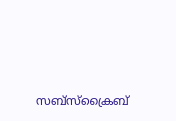സബ്സ്ക്രൈബ്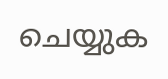ചെയ്യുക